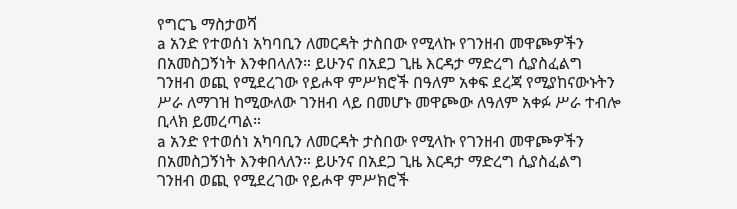የግርጌ ማስታወሻ
a አንድ የተወሰነ አካባቢን ለመርዳት ታስበው የሚላኩ የገንዘብ መዋጮዎችን በአመስጋኝነት እንቀበላለን። ይሁንና በአደጋ ጊዜ እርዳታ ማድረግ ሲያስፈልግ ገንዘብ ወጪ የሚደረገው የይሖዋ ምሥክሮች በዓለም አቀፍ ደረጃ የሚያከናውኑትን ሥራ ለማገዝ ከሚውለው ገንዘብ ላይ በመሆኑ መዋጮው ለዓለም አቀፉ ሥራ ተብሎ ቢላክ ይመረጣል።
a አንድ የተወሰነ አካባቢን ለመርዳት ታስበው የሚላኩ የገንዘብ መዋጮዎችን በአመስጋኝነት እንቀበላለን። ይሁንና በአደጋ ጊዜ እርዳታ ማድረግ ሲያስፈልግ ገንዘብ ወጪ የሚደረገው የይሖዋ ምሥክሮች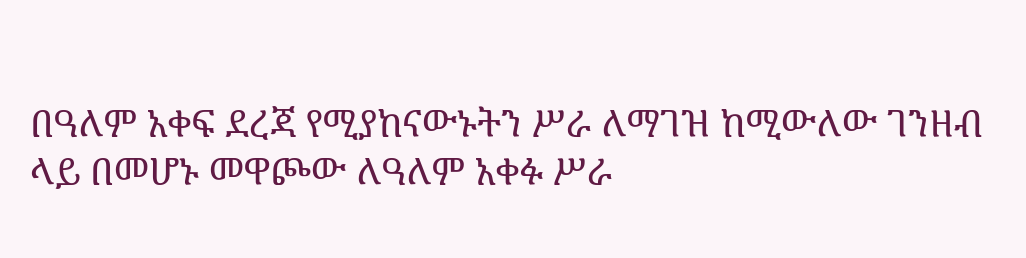በዓለም አቀፍ ደረጃ የሚያከናውኑትን ሥራ ለማገዝ ከሚውለው ገንዘብ ላይ በመሆኑ መዋጮው ለዓለም አቀፉ ሥራ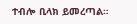ተብሎ ቢላክ ይመረጣል።